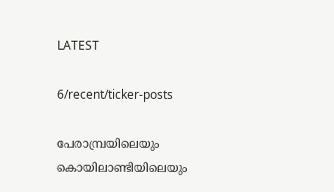LATEST

6/recent/ticker-posts

പേരാമ്പ്രയിലെയും കൊയിലാണ്ടിയിലെയും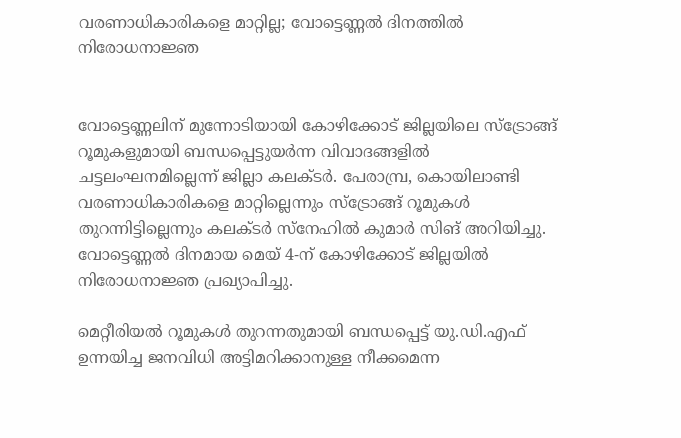വരണാധികാരികളെ മാറ്റില്ല; വോട്ടെണ്ണൽ ദിനത്തിൽ നിരോധനാജ്ഞ


വോട്ടെണ്ണലിന് മുന്നോടിയായി കോഴിക്കോട് ജില്ലയിലെ സ്ട്രോങ്ങ് റൂമുകളുമായി ബന്ധപ്പെട്ടുയർന്ന വിവാദങ്ങളിൽ ചട്ടലംഘനമില്ലെന്ന് ജില്ലാ കലക്ടര്‍. പേരാമ്പ്ര, കൊയിലാണ്ടി വരണാധികാരികളെ മാറ്റില്ലെന്നും സ്ട്രോങ്ങ് റൂമുകൾ തുറന്നിട്ടില്ലെന്നും കലക്ടര്‍ സ്നേഹിൽ കുമാർ സിങ് അറിയിച്ചു. വോട്ടെണ്ണൽ ദിനമായ മെയ് 4-ന് കോഴിക്കോട് ജില്ലയിൽ നിരോധനാജ്ഞ പ്രഖ്യാപിച്ചു.

മെറ്റീരിയൽ റൂമുകൾ തുറന്നതുമായി ബന്ധപ്പെട്ട് യു.ഡി.എഫ് ഉന്നയിച്ച ജനവിധി അട്ടിമറിക്കാനുള്ള നീക്കമെന്ന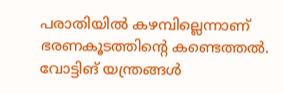പരാതിയിൽ കഴമ്പില്ലെന്നാണ് ഭരണകൂടത്തിന്റെ കണ്ടെത്തൽ. വോട്ടിങ് യന്ത്രങ്ങൾ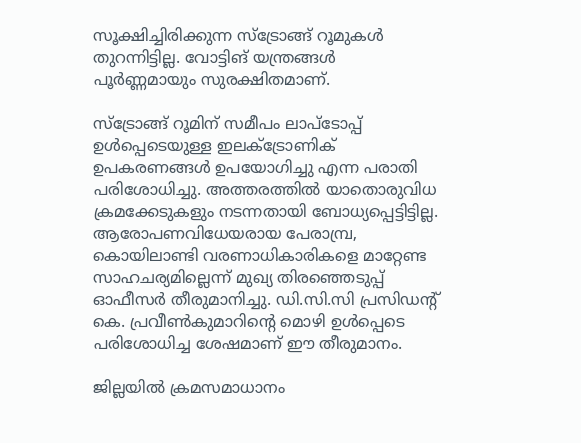സൂക്ഷിച്ചിരിക്കുന്ന സ്ട്രോങ്ങ് റൂമുകൾ തുറന്നിട്ടില്ല. വോട്ടിങ് യന്ത്രങ്ങൾ പൂർണ്ണമായും സുരക്ഷിതമാണ്.

സ്ട്രോങ്ങ് റൂമിന് സമീപം ലാപ്ടോപ്പ് ഉൾപ്പെടെയുള്ള ഇലക്ട്രോണിക് ഉപകരണങ്ങൾ ഉപയോഗിച്ചു എന്ന പരാതി പരിശോധിച്ചു. അത്തരത്തിൽ യാതൊരുവിധ ക്രമക്കേടുകളും നടന്നതായി ബോധ്യപ്പെട്ടിട്ടില്ല. ആരോപണവിധേയരായ പേരാമ്പ്ര, കൊയിലാണ്ടി വരണാധികാരികളെ മാറ്റേണ്ട സാഹചര്യമില്ലെന്ന് മുഖ്യ തിരഞ്ഞെടുപ്പ് ഓഫീസർ തീരുമാനിച്ചു. ഡി.സി.സി പ്രസിഡന്റ് കെ. പ്രവീൺകുമാറിന്റെ മൊഴി ഉൾപ്പെടെ പരിശോധിച്ച ശേഷമാണ് ഈ തീരുമാനം.

ജില്ലയിൽ ക്രമസമാധാനം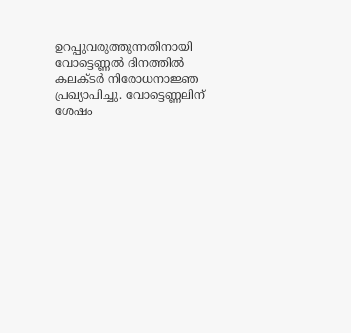ഉറപ്പുവരുത്തുന്നതിനായി വോട്ടെണ്ണൽ ദിനത്തിൽ കലക്ടർ നിരോധനാജ്ഞ പ്രഖ്യാപിച്ചു. വോട്ടെണ്ണലിന് ശേഷം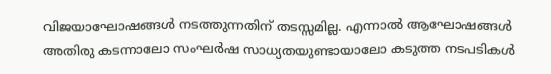വിജയാഘോഷങ്ങൾ നടത്തുന്നതിന് തടസ്സമില്ല. എന്നാൽ ആഘോഷങ്ങൾ അതിരു കടന്നാലോ സംഘർഷ സാധ്യതയുണ്ടായാലോ കടുത്ത നടപടികൾ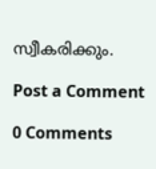സ്വീകരിക്കും.

Post a Comment

0 Comments